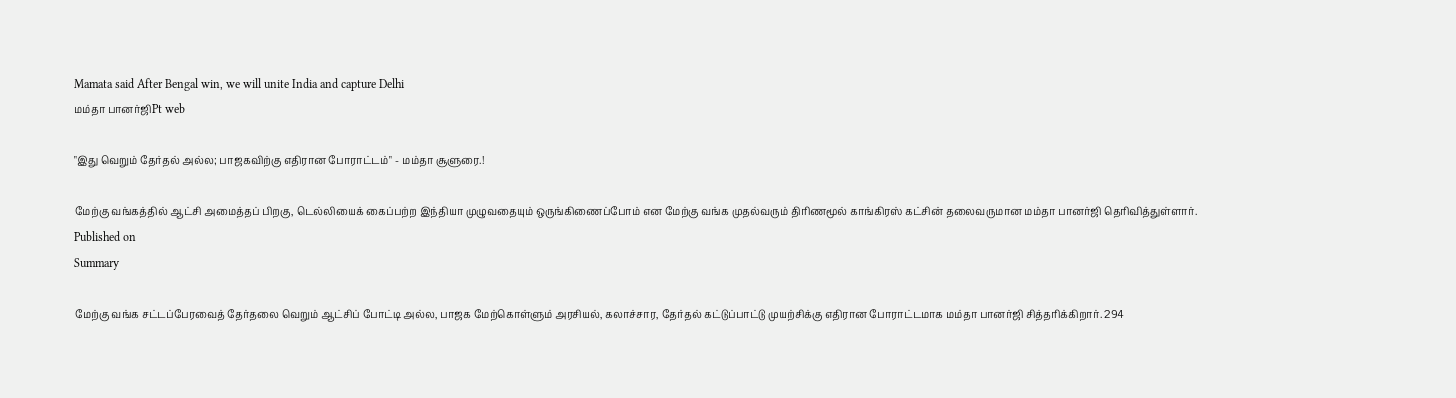Mamata said After Bengal win, we will unite India and capture Delhi
மம்தா பானர்ஜிPt web

"இது வெறும் தேர்தல் அல்ல; பாஜகவிற்கு எதிரான போராட்டம்" - மம்தா சூளுரை.!

மேற்கு வங்கத்தில் ஆட்சி அமைத்தப் பிறகு, டெல்லியைக் கைப்பற்ற இந்தியா முழுவதையும் ஒருங்கிணைப்போம் என மேற்கு வங்க முதல்வரும் திரிணமூல் காங்கிரஸ் கட்சின் தலைவருமான மம்தா பானர்ஜி தெரிவித்துள்ளார்.
Published on
Summary

மேற்கு வங்க சட்டப்பேரவைத் தேர்தலை வெறும் ஆட்சிப் போட்டி அல்ல, பாஜக மேற்கொள்ளும் அரசியல், கலாச்சார, தேர்தல் கட்டுப்பாட்டு முயற்சிக்கு எதிரான போராட்டமாக மம்தா பானர்ஜி சித்தரிக்கிறார். 294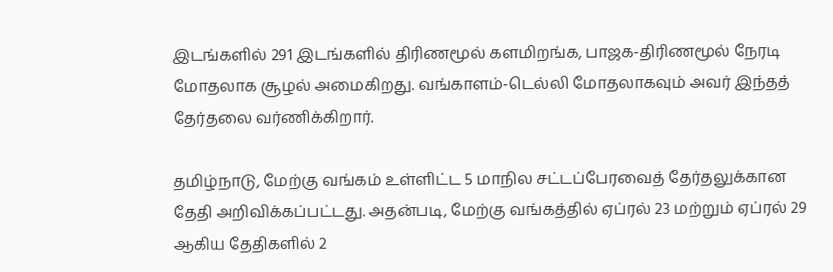இடங்களில் 291 இடங்களில் திரிணமூல் களமிறங்க, பாஜக-திரிணமூல் நேரடி மோதலாக சூழல் அமைகிறது. வங்காளம்-டெல்லி மோதலாகவும் அவர் இந்தத் தேர்தலை வர்ணிக்கிறார்.

தமிழ்நாடு, மேற்கு வங்கம் உள்ளிட்ட 5 மாநில சட்டப்பேரவைத் தேர்தலுக்கான தேதி அறிவிக்கப்பட்டது. அதன்படி, மேற்கு வங்கத்தில் ஏப்ரல் 23 மற்றும் ஏப்ரல் 29 ஆகிய தேதிகளில் 2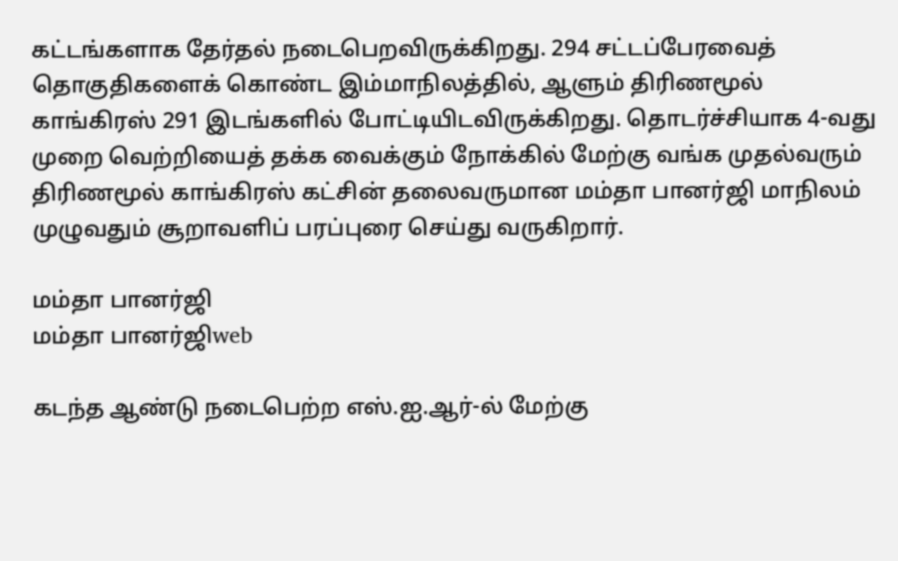கட்டங்களாக தேர்தல் நடைபெறவிருக்கிறது. 294 சட்டப்பேரவைத் தொகுதிகளைக் கொண்ட இம்மாநிலத்தில், ஆளும் திரிணமூல் காங்கிரஸ் 291 இடங்களில் போட்டியிடவிருக்கிறது. தொடர்ச்சியாக 4-வது முறை வெற்றியைத் தக்க வைக்கும் நோக்கில் மேற்கு வங்க முதல்வரும் திரிணமூல் காங்கிரஸ் கட்சின் தலைவருமான மம்தா பானர்ஜி மாநிலம் முழுவதும் சூறாவளிப் பரப்புரை செய்து வருகிறார்.

மம்தா பானர்ஜி
மம்தா பானர்ஜிweb

கடந்த ஆண்டு நடைபெற்ற எஸ்.ஐ.ஆர்-ல் மேற்கு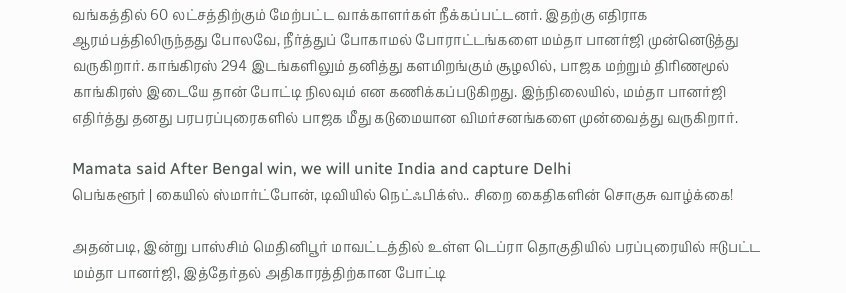வங்கத்தில் 60 லட்சத்திற்கும் மேற்பட்ட வாக்காளர்கள் நீக்கப்பட்டனர். இதற்கு எதிராக ஆரம்பத்திலிருந்தது போலவே, நீர்த்துப் போகாமல் போராட்டங்களை மம்தா பானர்ஜி முன்னெடுத்து வருகிறார். காங்கிரஸ் 294 இடங்களிலும் தனித்து களமிறங்கும் சூழலில், பாஜக மற்றும் திரிணமூல் காங்கிரஸ் இடையே தான் போட்டி நிலவும் என கணிக்கப்படுகிறது. இந்நிலையில், மம்தா பானர்ஜி எதிர்த்து தனது பரபரப்புரைகளில் பாஜக மீது கடுமையான விமர்சனங்களை முன்வைத்து வருகிறார்.

Mamata said After Bengal win, we will unite India and capture Delhi
பெங்களூர் | கையில் ஸ்மார்ட்போன், டிவியில் நெட்ஃபிக்ஸ்.. சிறை கைதிகளின் சொகுசு வாழ்க்கை!

அதன்படி, இன்று பாஸ்சிம் மெதினிபூர் மாவட்டத்தில் உள்ள டெப்ரா தொகுதியில் பரப்புரையில் ஈடுபட்ட மம்தா பானர்ஜி, இத்தேர்தல் அதிகாரத்திற்கான போட்டி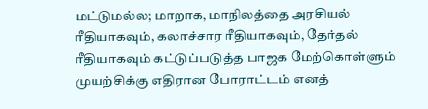மட்டுமல்ல; மாறாக, மாநிலத்தை அரசியல் ரீதியாகவும், கலாச்சார ரீதியாகவும், தேர்தல் ரீதியாகவும் கட்டுப்படுத்த பாஜக மேற்கொள்ளும் முயற்சிக்கு எதிரான போராட்டம் எனத்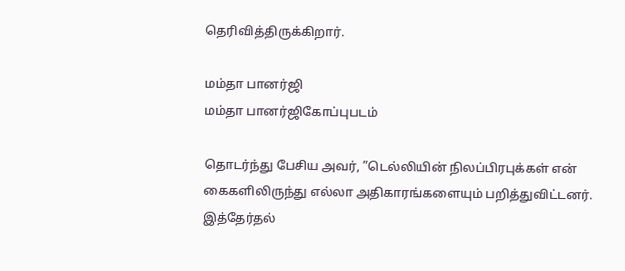தெரிவித்திருக்கிறார்.

மம்தா பானர்ஜி
மம்தா பானர்ஜிகோப்புபடம்

தொடர்ந்து பேசிய அவர், ”டெல்லியின் நிலப்பிரபுக்கள் என் கைகளிலிருந்து எல்லா அதிகாரங்களையும் பறித்துவிட்டனர். இத்தேர்தல்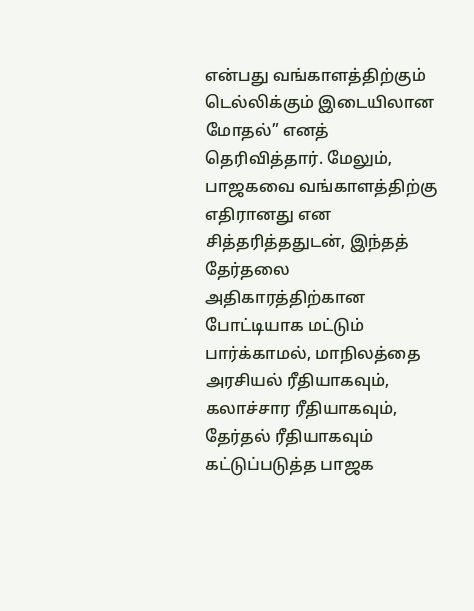என்பது வங்காளத்திற்கும் டெல்லிக்கும் இடையிலான மோதல்” எனத் தெரிவித்தார். மேலும், பாஜகவை வங்காளத்திற்கு எதிரானது என சித்தரித்ததுடன், இந்தத் தேர்தலை அதிகாரத்திற்கான போட்டியாக மட்டும் பார்க்காமல், மாநிலத்தை அரசியல் ரீதியாகவும், கலாச்சார ரீதியாகவும், தேர்தல் ரீதியாகவும் கட்டுப்படுத்த பாஜக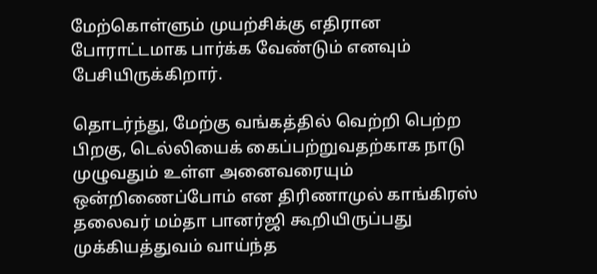மேற்கொள்ளும் முயற்சிக்கு எதிரான போராட்டமாக பார்க்க வேண்டும் எனவும் பேசியிருக்கிறார்.

தொடர்ந்து, மேற்கு வங்கத்தில் வெற்றி பெற்ற பிறகு, டெல்லியைக் கைப்பற்றுவதற்காக நாடு முழுவதும் உள்ள அனைவரையும் ஒன்றிணைப்போம் என திரிணாமுல் காங்கிரஸ் தலைவர் மம்தா பானர்ஜி கூறியிருப்பது முக்கியத்துவம் வாய்ந்த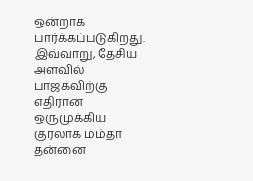ஒன்றாக பார்க்கப்படுகிறது. இவ்வாறு, தேசிய அளவில் பாஜகவிற்கு எதிரான ஒருமுக்கிய குரலாக மம்தா தன்னை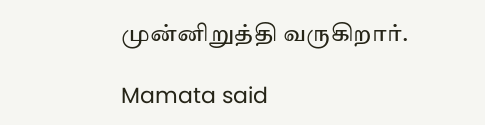முன்னிறுத்தி வருகிறார்.

Mamata said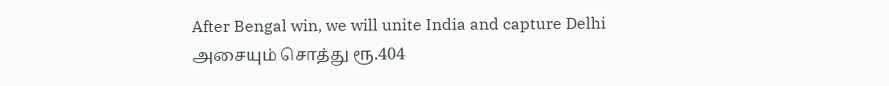After Bengal win, we will unite India and capture Delhi
அசையும் சொத்து ரூ.404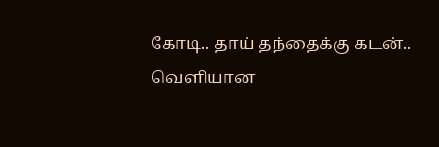கோடி.. தாய் தந்தைக்கு கடன்.. வெளியான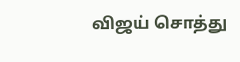விஜய் சொத்து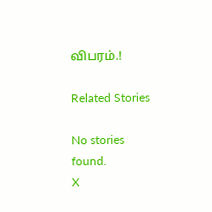விபரம்.!

Related Stories

No stories found.
X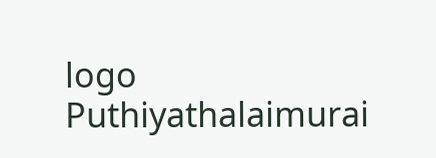logo
Puthiyathalaimurai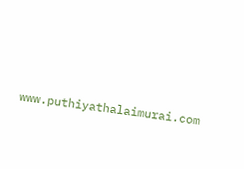www.puthiyathalaimurai.com